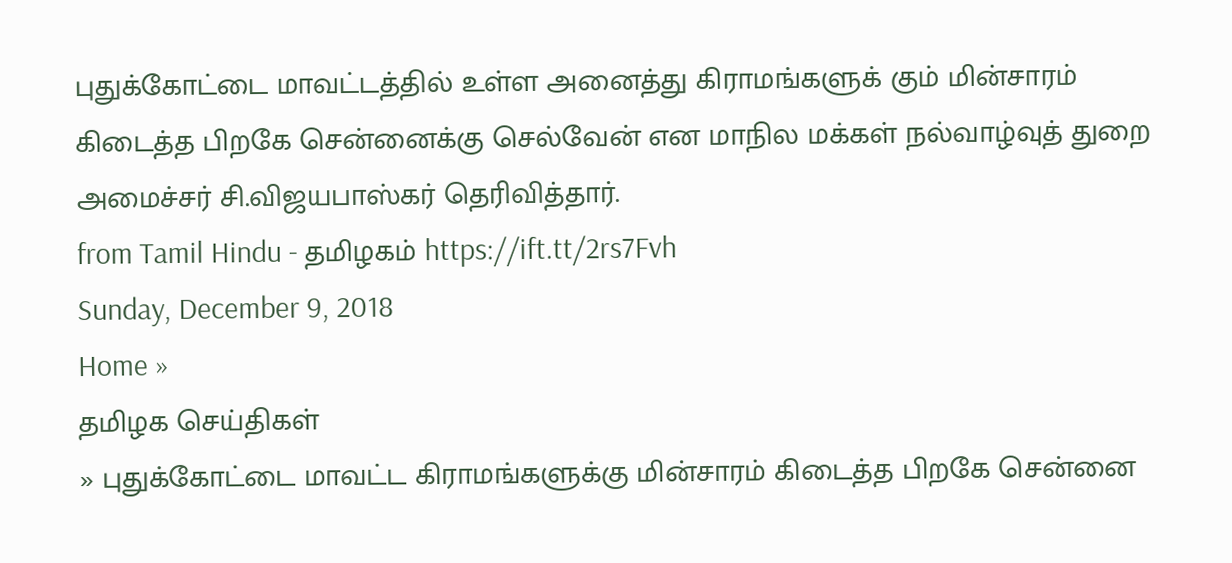புதுக்கோட்டை மாவட்டத்தில் உள்ள அனைத்து கிராமங்களுக் கும் மின்சாரம் கிடைத்த பிறகே சென்னைக்கு செல்வேன் என மாநில மக்கள் நல்வாழ்வுத் துறை அமைச்சர் சி.விஜயபாஸ்கர் தெரிவித்தார்.
from Tamil Hindu - தமிழகம் https://ift.tt/2rs7Fvh
Sunday, December 9, 2018
Home »
தமிழக செய்திகள்
» புதுக்கோட்டை மாவட்ட கிராமங்களுக்கு மின்சாரம் கிடைத்த பிறகே சென்னை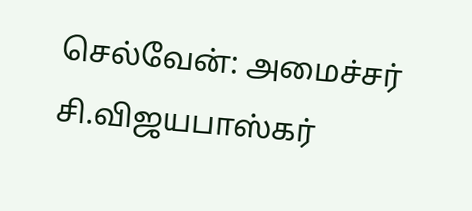செல்வேன்: அமைச்சர் சி.விஜயபாஸ்கர்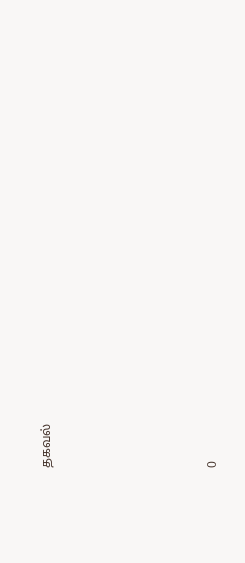தகவல்







0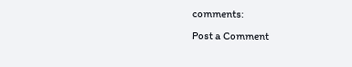comments:
Post a Comment